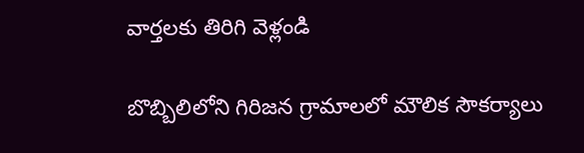వార్తలకు తిరిగి వెళ్లండి

బొబ్బిలిలోని గిరిజన గ్రామాలలో మౌలిక సౌకర్యాలు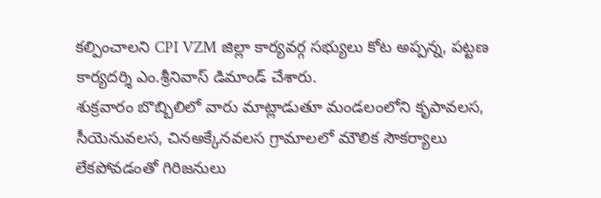కల్పించాలని CPI VZM జిల్లా కార్యవర్గ సభ్యులు కోట అప్పన్న, పట్టణ కార్యదర్శి ఎం.శ్రీనివాస్ డిమాండ్ చేశారు.
శుక్రవారం బొబ్బిలిలో వారు మాట్లాడుతూ మండలంలోని కృపావలస, సీయెనువలస, చినఅక్కేనవలస గ్రామాలలో మౌలిక సౌకర్యాలు లేకపోవడంతో గిరిజనులు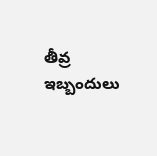తీవ్ర ఇబ్బందులు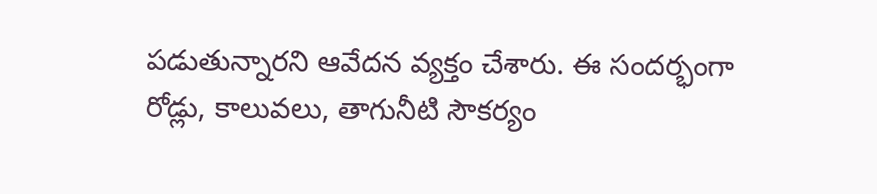పడుతున్నారని ఆవేదన వ్యక్తం చేశారు. ఈ సందర్భంగా రోడ్లు, కాలువలు, తాగునీటి సౌకర్యం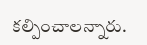కల్పించాలన్నారు.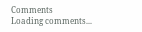Comments
Loading comments...